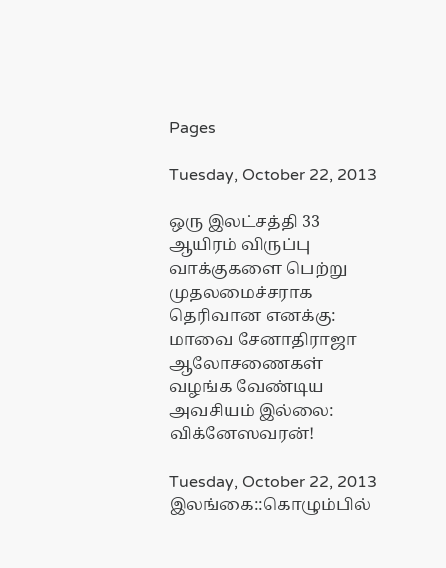Pages

Tuesday, October 22, 2013

ஒரு இலட்சத்தி 33 ஆயிரம் விருப்பு வாக்குகளை பெற்று முதலமைச்சராக தெரிவான எனக்கு: மாவை சேனாதிராஜா ஆலோசணைகள் வழங்க வேண்டிய அவசியம் இல்லை: விக்னேஸவரன்!

Tuesday, October 22, 2013
இலங்கை::கொழும்பில்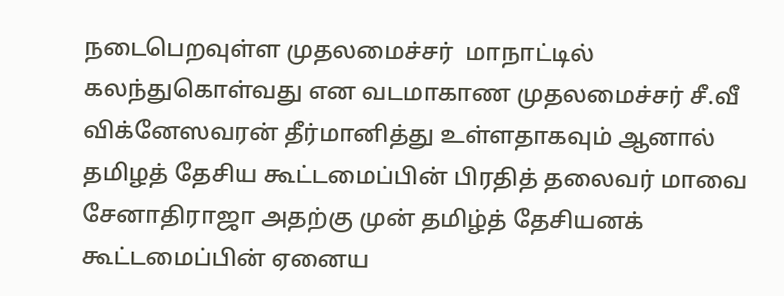நடைபெறவுள்ள முதலமைச்சர்  மாநாட்டில் கலந்துகொள்வது என வடமாகாண முதலமைச்சர் சீ.வீ விக்னேஸவரன் தீர்மானித்து உள்ளதாகவும் ஆனால் தமிழத் தேசிய கூட்டமைப்பின் பிரதித் தலைவர் மாவை சேனாதிராஜா அதற்கு முன் தமிழ்த் தேசியனக் கூட்டமைப்பின் ஏனைய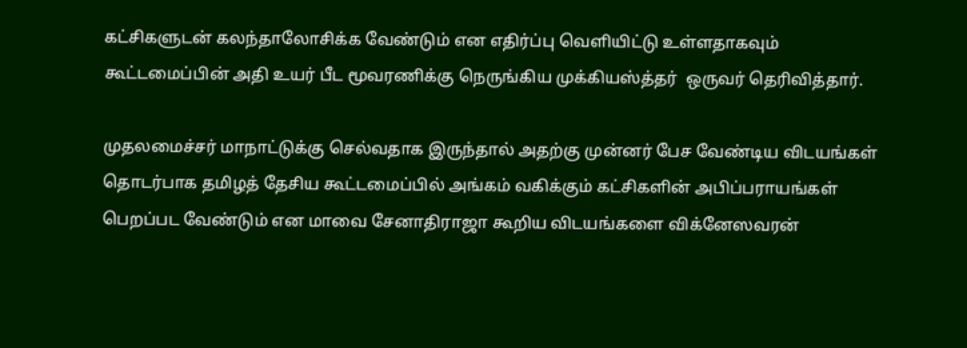கட்சிகளுடன் கலந்தாலோசிக்க வேண்டும் என எதிர்ப்பு வெளியிட்டு உள்ளதாகவும் கூட்டமைப்பின் அதி உயர் பீட மூவரணிக்கு நெருங்கிய முக்கியஸ்த்தர்  ஒருவர் தெரிவித்தார்.

முதலமைச்சர் மாநாட்டுக்கு செல்வதாக இருந்தால் அதற்கு முன்னர் பேச வேண்டிய விடயங்கள் தொடர்பாக தமிழத் தேசிய கூட்டமைப்பில் அங்கம் வகிக்கும் கட்சிகளின் அபிப்பராயங்கள் பெறப்பட வேண்டும் என மாவை சேனாதிராஜா கூறிய விடயங்களை விக்னேஸவரன்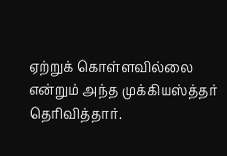ஏற்றுக் கொள்ளவில்லை என்றும் அந்த முக்கியஸ்த்தர் தெரிவித்தார்.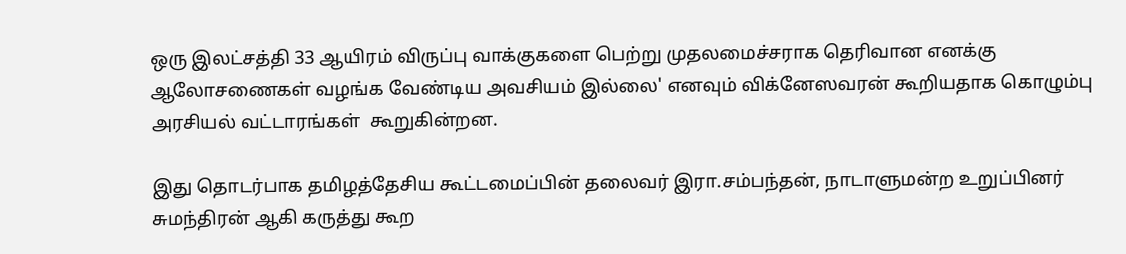ஒரு இலட்சத்தி 33 ஆயிரம் விருப்பு வாக்குகளை பெற்று முதலமைச்சராக தெரிவான எனக்கு ஆலோசணைகள் வழங்க வேண்டிய அவசியம் இல்லை' எனவும் விக்னேஸவரன் கூறியதாக கொழும்பு அரசியல் வட்டாரங்கள்  கூறுகின்றன.

இது தொடர்பாக தமிழத்தேசிய கூட்டமைப்பின் தலைவர் இரா.சம்பந்தன், நாடாளுமன்ற உறுப்பினர் சுமந்திரன் ஆகி கருத்து கூற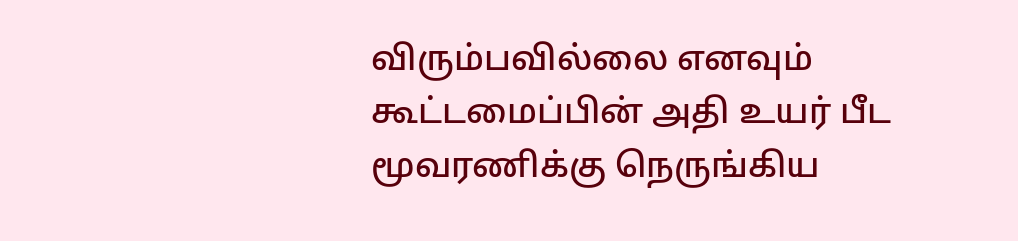விரும்பவில்லை எனவும் கூட்டமைப்பின் அதி உயர் பீட மூவரணிக்கு நெருங்கிய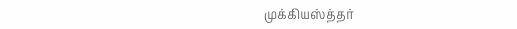முக்கியஸ்த்தர்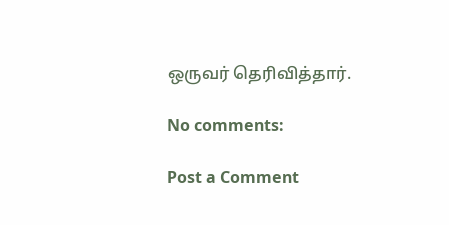ஒருவர் தெரிவித்தார்.

No comments:

Post a Comment